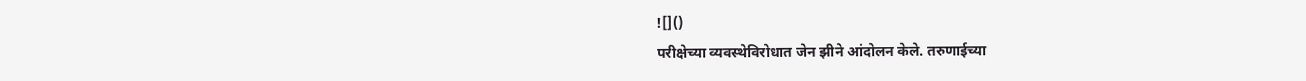![]()
परीक्षेच्या व्यवस्थेविरोधात जेन झीने आंदोलन केले. तरुणाईच्या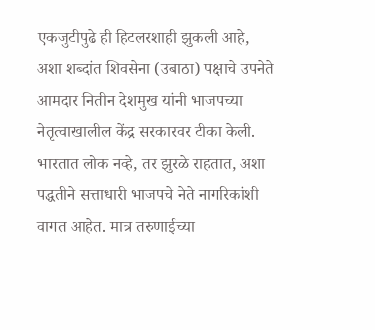एकजुटीपुढे ही हिटलरशाही झुकली आहे, अशा शब्दांत शिवसेना (उबाठा) पक्षाचे उपनेते आमदार नितीन देशमुख यांनी भाजपच्या नेतृत्वाखालील केंद्र सरकारवर टीका केली. भारतात लोक नव्हे, तर झुरळे राहतात, अशा पद्धतीने सत्ताधारी भाजपचे नेते नागरिकांशी वागत आहेत. मात्र तरुणाईच्या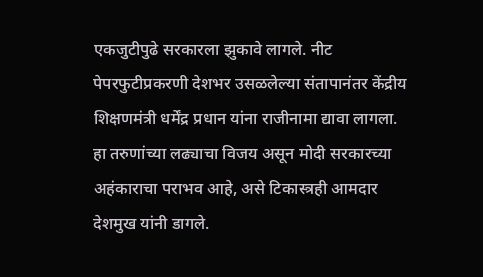एकजुटीपुढे सरकारला झुकावे लागले. नीट पेपरफुटीप्रकरणी देशभर उसळलेल्या संतापानंतर केंद्रीय शिक्षणमंत्री धर्मेंद्र प्रधान यांना राजीनामा द्यावा लागला. हा तरुणांच्या लढ्याचा विजय असून मोदी सरकारच्या अहंकाराचा पराभव आहे, असे टिकास्त्रही आमदार देशमुख यांनी डागले.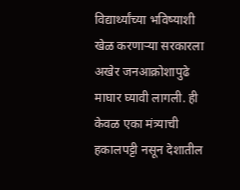विद्यार्थ्यांच्या भविष्याशी खेळ करणाऱ्या सरकारला अखेर जनआक्रोशापुढे माघार घ्यावी लागली. ही केवळ एका मंत्र्याची हकालपट्टी नसून देशातील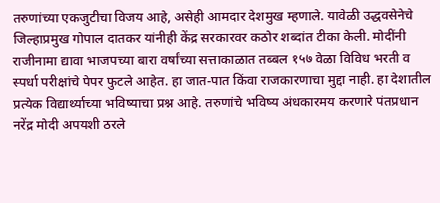तरुणांच्या एकजुटीचा विजय आहे, असेही आमदार देशमुख म्हणाले. यावेळी उद्धवसेनेचे जिल्हाप्रमुख गोपाल दातकर यांनीही केंद्र सरकारवर कठोर शब्दांत टीका केली. मोदींनी राजीनामा द्यावा भाजपच्या बारा वर्षांच्या सत्ताकाळात तब्बल १५७ वेळा विविध भरती व स्पर्धा परीक्षांचे पेपर फुटले आहेत. हा जात-पात किंवा राजकारणाचा मुद्दा नाही. हा देशातील प्रत्येक विद्यार्थ्याच्या भविष्याचा प्रश्न आहे. तरुणांचे भविष्य अंधकारमय करणारे पंतप्रधान नरेंद्र मोदी अपयशी ठरले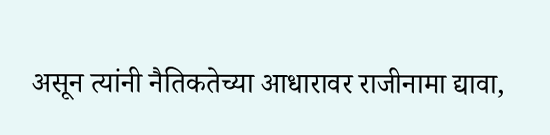असून त्यांनी नैतिकतेच्या आधारावर राजीनामा द्यावा,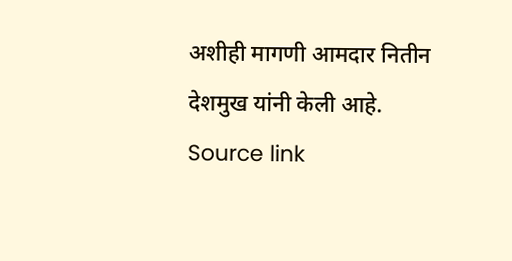अशीही मागणी आमदार नितीन देशमुख यांनी केली आहे.
Source link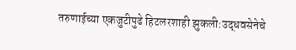तरुणाईच्या एकजुटीपुढे हिटलरशाही झुकली:उद्धवसेनेचे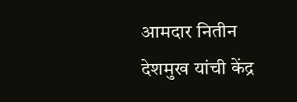आमदार नितीन देशमुख यांची केंद्र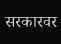सरकारवर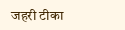जहरी टीका